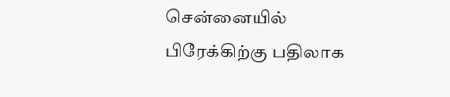சென்னையில் பிரேக்கிற்கு பதிலாக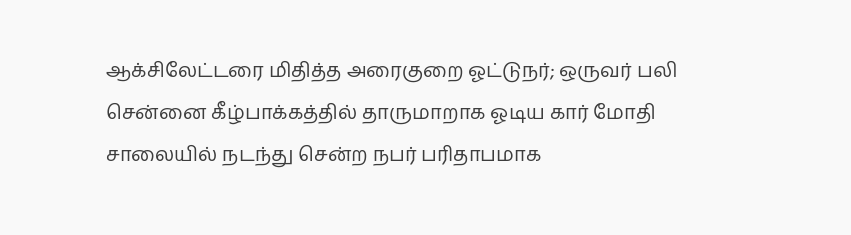ஆக்சிலேட்டரை மிதித்த அரைகுறை ஓட்டுநர்; ஒருவர் பலி
சென்னை கீழ்பாக்கத்தில் தாருமாறாக ஓடிய கார் மோதி சாலையில் நடந்து சென்ற நபர் பரிதாபமாக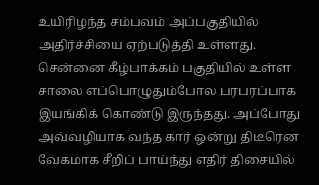உயிரிழந்த சம்பவம் அப்பகுதியில் அதிர்ச்சியை ஏற்படுத்தி உள்ளது.
சென்னை கீழ்பாக்கம் பகுதியில் உள்ள சாலை எப்பொழுதும்போல பரபரப்பாக இயங்கிக் கொண்டு இருந்தது. அப்போது அவ்வழியாக வந்த கார் ஒன்று திடீரென வேகமாக சீறிப் பாய்ந்து எதிர் திசையில்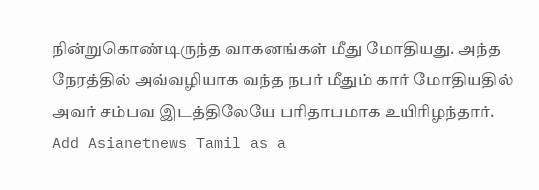நின்றுகொண்டிருந்த வாகனங்கள் மீது மோதியது. அந்த நேரத்தில் அவ்வழியாக வந்த நபர் மீதும் கார் மோதியதில் அவர் சம்பவ இடத்திலேயே பரிதாபமாக உயிரிழந்தார்.
Add Asianetnews Tamil as a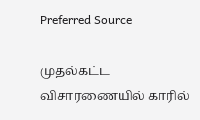Preferred Source

முதல்கட்ட விசாரணையில் காரில்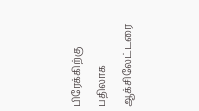பிரேக்கிற்கு பதிலாக ஆக்சிலேட்டரை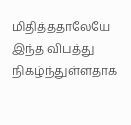மிதித்ததாலேயே இந்த விபத்து நிகழ்ந்துள்ளதாக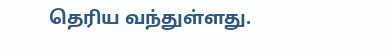தெரிய வந்துள்ளது.